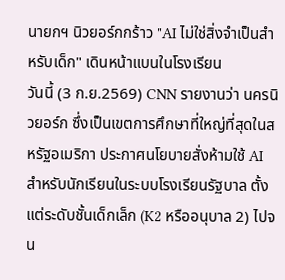นายกฯ นิวยอร์กกร้าว "AI ไม่ใช่สิ่งจำเป็นสำหรับเด็ก" เดินหน้าแบนในโรงเรียน
วันนี้ (3 ก.ย.2569) CNN รายงานว่า นครนิวยอร์ก ซึ่งเป็นเขตการศึกษาที่ใหญ่ที่สุดในสหรัฐอเมริกา ประกาศนโยบายสั่งห้ามใช้ AI สำหรับนักเรียนในระบบโรงเรียนรัฐบาล ตั้งแต่ระดับชั้นเด็กเล็ก (K2 หรืออนุบาล 2) ไปจน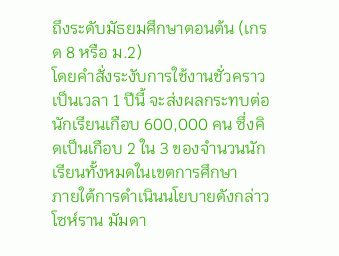ถึงระดับมัธยมศึกษาตอนต้น (เกรด 8 หรือ ม.2)
โดยคำสั่งระงับการใช้งานชั่วคราวเป็นเวลา 1 ปีนี้ จะส่งผลกระทบต่อนักเรียนเกือบ 600,000 คน ซึ่งคิดเป็นเกือบ 2 ใน 3 ของจำนวนนักเรียนทั้งหมดในเขตการศึกษา
ภายใต้การดำเนินนโยบายดังกล่าว โซห์ราน มัมดา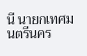นี นายกเทศมนตรีนคร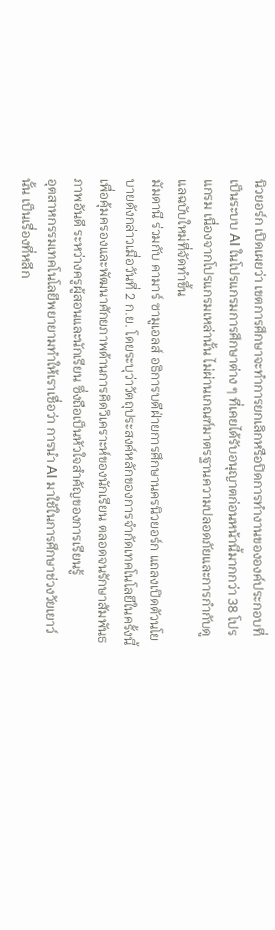นิวยอร์ก เปิดเผยว่า เขตการศึกษาจะทำการยกเลิกหรือปิดการทำงานขององค์ประกอบที่เป็นระบบ AI ในโปรแกรมการศึกษาต่าง ๆ ที่เคยได้รับอนุญาตก่อนหน้านี้มากกว่า 38 โปรแกรม เนื่องจากโปรแกรมเหล่านั้น ไม่ผ่านเกณฑ์มาตรฐานความปลอดภัยและการกำกับดูแลฉบับใหม่ที่จัดทำขึ้น
มัมดานี ร่วมกับ คามาร์ ซามูเอลส์ อธิการบดีฝ่ายการศึกษานครนิวยอร์ก แถลงเปิดตัวนโยบายดังกล่าวเมื่อวันที่ 2 ก.ย. โดยระบุว่าวัตถุประสงค์หลักของการจำกัดเทคโนโลยีในครั้งนี้ เพื่อคุ้มครองและพัฒนาศักยภาพด้านการคิดวิเคราะห์ของนักเรียน ตลอดจนรักษาสัมพันธภาพอันดี ระหว่างครูผู้สอนและนักเรียน ซึ่งถือเป็นหัวใจสำคัญของการเรียนรู้
อุตสาหกรรมเทคโนโลยีพยายามทำให้เราเชื่อว่า การนำ AI มาใช้ในการศึกษาช่วงวัยเยาว์นั้น เป็นเรื่องที่หลีก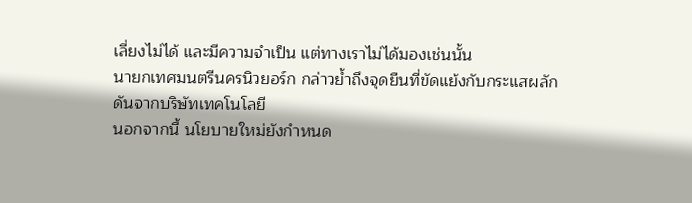เลี่ยงไม่ได้ และมีความจำเป็น แต่ทางเราไม่ได้มองเช่นนั้น
นายกเทศมนตรีนครนิวยอร์ก กล่าวย้ำถึงจุดยืนที่ขัดแย้งกับกระแสผลักดันจากบริษัทเทคโนโลยี
นอกจากนี้ นโยบายใหม่ยังกำหนด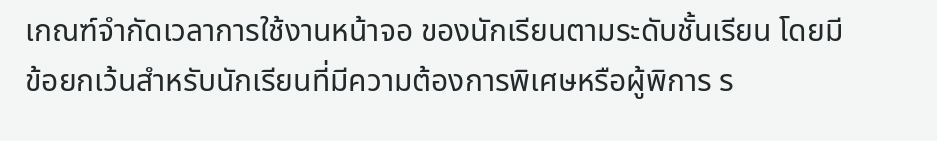เกณฑ์จำกัดเวลาการใช้งานหน้าจอ ของนักเรียนตามระดับชั้นเรียน โดยมีข้อยกเว้นสำหรับนักเรียนที่มีความต้องการพิเศษหรือผู้พิการ ร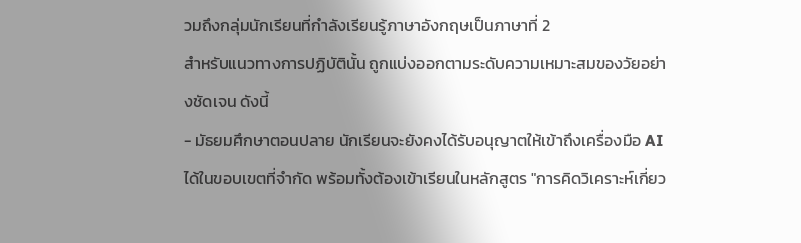วมถึงกลุ่มนักเรียนที่กำลังเรียนรู้ภาษาอังกฤษเป็นภาษาที่ 2
สำหรับแนวทางการปฏิบัตินั้น ถูกแบ่งออกตามระดับความเหมาะสมของวัยอย่างชัดเจน ดังนี้
- มัธยมศึกษาตอนปลาย นักเรียนจะยังคงได้รับอนุญาตให้เข้าถึงเครื่องมือ AI ได้ในขอบเขตที่จำกัด พร้อมทั้งต้องเข้าเรียนในหลักสูตร "การคิดวิเคราะห์เกี่ยว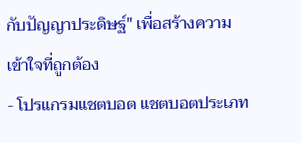กับปัญญาประดิษฐ์" เพื่อสร้างความเข้าใจที่ถูกต้อง
- โปรแกรมแชตบอต แชตบอตประเภท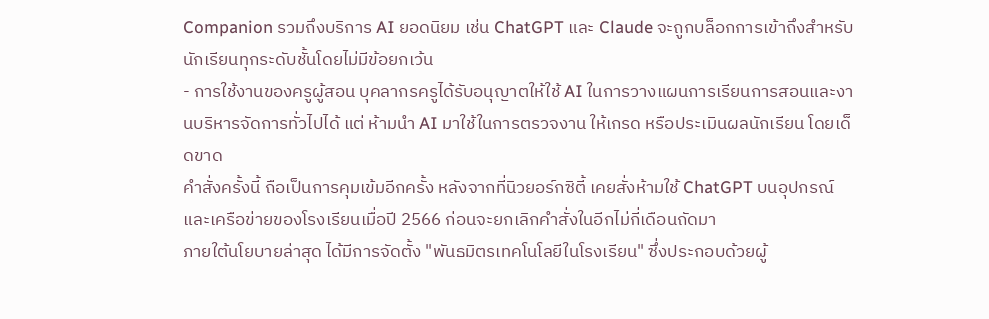Companion รวมถึงบริการ AI ยอดนิยม เช่น ChatGPT และ Claude จะถูกบล็อกการเข้าถึงสำหรับนักเรียนทุกระดับชั้นโดยไม่มีข้อยกเว้น
- การใช้งานของครูผู้สอน บุคลากรครูได้รับอนุญาตให้ใช้ AI ในการวางแผนการเรียนการสอนและงานบริหารจัดการทั่วไปได้ แต่ ห้ามนำ AI มาใช้ในการตรวจงาน ให้เกรด หรือประเมินผลนักเรียน โดยเด็ดขาด
คำสั่งครั้งนี้ ถือเป็นการคุมเข้มอีกครั้ง หลังจากที่นิวยอร์กซิตี้ เคยสั่งห้ามใช้ ChatGPT บนอุปกรณ์และเครือข่ายของโรงเรียนเมื่อปี 2566 ก่อนจะยกเลิกคำสั่งในอีกไม่กี่เดือนถัดมา
ภายใต้นโยบายล่าสุด ได้มีการจัดตั้ง "พันธมิตรเทคโนโลยีในโรงเรียน" ซึ่งประกอบด้วยผู้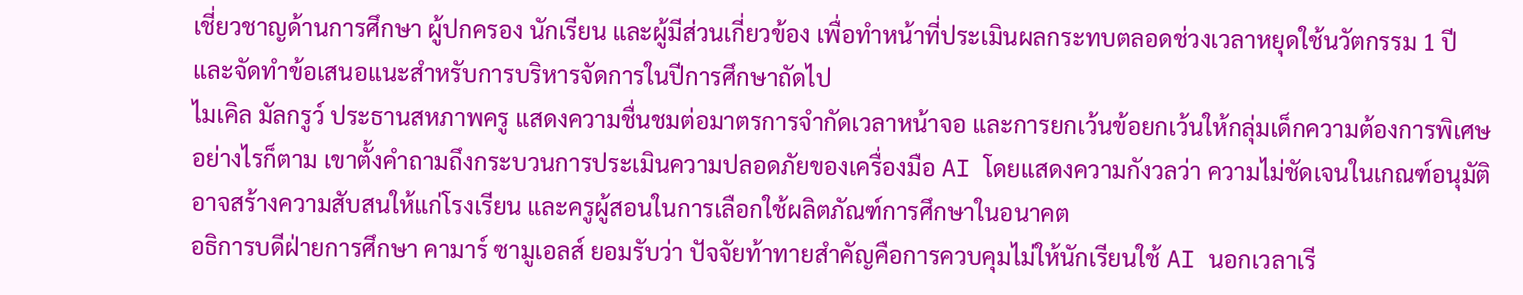เชี่ยวชาญด้านการศึกษา ผู้ปกครอง นักเรียน และผู้มีส่วนเกี่ยวข้อง เพื่อทำหน้าที่ประเมินผลกระทบตลอดช่วงเวลาหยุดใช้นวัตกรรม 1 ปี และจัดทำข้อเสนอแนะสำหรับการบริหารจัดการในปีการศึกษาถัดไป
ไมเคิล มัลกรูว์ ประธานสหภาพครู แสดงความชื่นชมต่อมาตรการจำกัดเวลาหน้าจอ และการยกเว้นข้อยกเว้นให้กลุ่มเด็กความต้องการพิเศษ อย่างไรก็ตาม เขาตั้งคำถามถึงกระบวนการประเมินความปลอดภัยของเครื่องมือ AI โดยแสดงความกังวลว่า ความไม่ชัดเจนในเกณฑ์อนุมัติ อาจสร้างความสับสนให้แก่โรงเรียน และครูผู้สอนในการเลือกใช้ผลิตภัณฑ์การศึกษาในอนาคต
อธิการบดีฝ่ายการศึกษา คามาร์ ซามูเอลส์ ยอมรับว่า ปัจจัยท้าทายสำคัญคือการควบคุมไม่ให้นักเรียนใช้ AI นอกเวลาเรี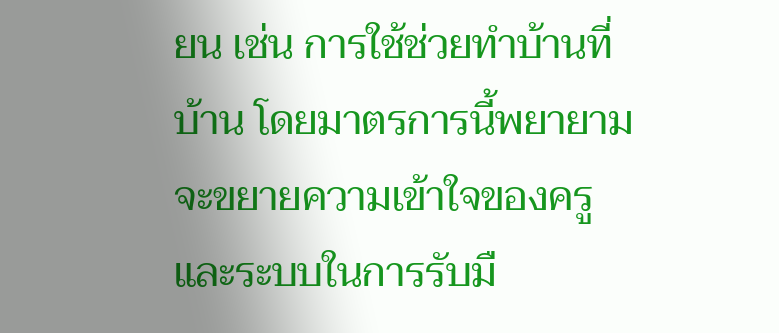ยน เช่น การใช้ช่วยทำบ้านที่บ้าน โดยมาตรการนี้พยายามจะขยายความเข้าใจของครูและระบบในการรับมื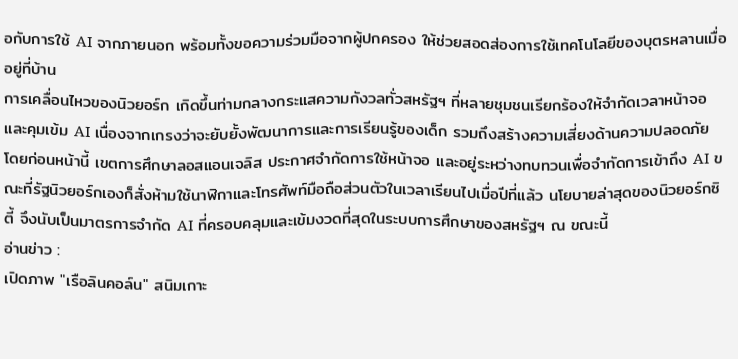อกับการใช้ AI จากภายนอก พร้อมทั้งขอความร่วมมือจากผู้ปกครอง ให้ช่วยสอดส่องการใช้เทคโนโลยีของบุตรหลานเมื่ออยู่ที่บ้าน
การเคลื่อนไหวของนิวยอร์ก เกิดขึ้นท่ามกลางกระแสความกังวลทั่วสหรัฐฯ ที่หลายชุมชนเรียกร้องให้จำกัดเวลาหน้าจอและคุมเข้ม AI เนื่องจากเกรงว่าจะยับยั้งพัฒนาการและการเรียนรู้ของเด็ก รวมถึงสร้างความเสี่ยงด้านความปลอดภัย
โดยก่อนหน้านี้ เขตการศึกษาลอสแอนเจลิส ประกาศจำกัดการใช้หน้าจอ และอยู่ระหว่างทบทวนเพื่อจำกัดการเข้าถึง AI ขณะที่รัฐนิวยอร์กเองก็สั่งห้ามใช้นาฬิกาและโทรศัพท์มือถือส่วนตัวในเวลาเรียนไปเมื่อปีที่แล้ว นโยบายล่าสุดของนิวยอร์กซิตี้ จึงนับเป็นมาตรการจำกัด AI ที่ครอบคลุมและเข้มงวดที่สุดในระบบการศึกษาของสหรัฐฯ ณ ขณะนี้
อ่านข่าว :
เปิดภาพ "เรือลินคอล์น" สนิมเกาะ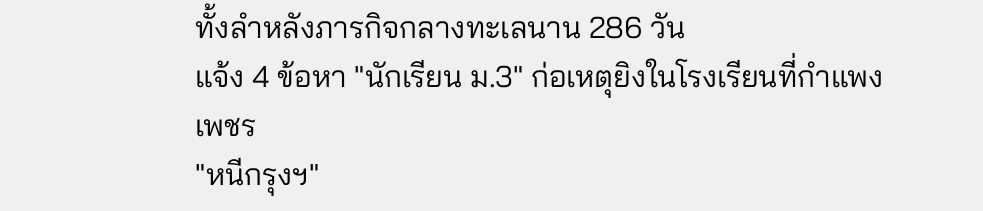ทั้งลำหลังภารกิจกลางทะเลนาน 286 วัน
แจ้ง 4 ข้อหา "นักเรียน ม.3" ก่อเหตุยิงในโรงเรียนที่กำแพงเพชร
"หนีกรุงฯ"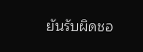ยันรับผิดชอ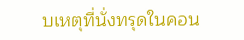บเหตุที่นั่งทรุดในคอน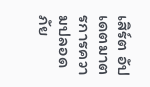เสิร์ต อัปเดตมาตรการความปลอดภัย